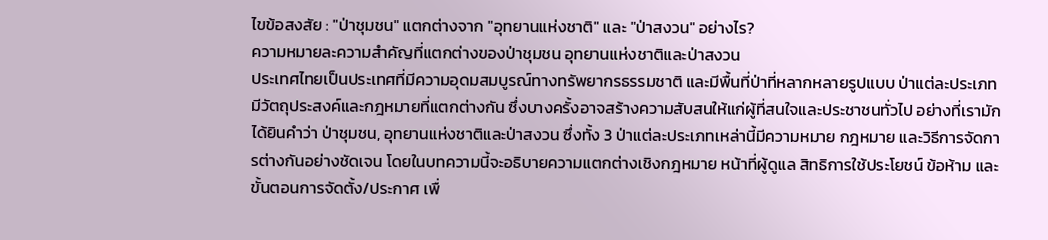ไขข้อสงสัย : "ป่าชุมชน" แตกต่างจาก "อุทยานแห่งชาติ" และ "ป่าสงวน" อย่างไร?
ความหมายละความสำคัญที่แตกต่างของป่าชุมชน อุทยานแห่งชาติและป่าสงวน
ประเทศไทยเป็นประเทศที่มีความอุดมสมบูรณ์ทางทรัพยากรธรรมชาติ และมีพื้นที่ป่าที่หลากหลายรูปแบบ ป่าแต่ละประเภทมีวัตถุประสงค์และกฎหมายที่แตกต่างกัน ซึ่งบางครั้งอาจสร้างความสับสนให้แก่ผู้ที่สนใจและประชาชนทั่วไป อย่างที่เรามักได้ยินคำว่า ป่าชุมชน, อุทยานแห่งชาติและป่าสงวน ซึ่งทั้ง 3 ป่าแต่ละประเภทเหล่านี้มีความหมาย กฎหมาย และวิธีการจัดการต่างกันอย่างชัดเจน โดยในบทความนี้จะอธิบายความแตกต่างเชิงกฎหมาย หน้าที่ผู้ดูแล สิทธิการใช้ประโยชน์ ข้อห้าม และขั้นตอนการจัดตั้ง/ประกาศ เพื่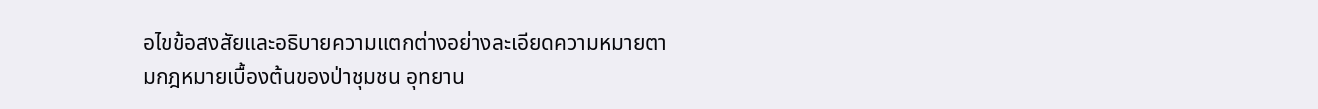อไขข้อสงสัยและอธิบายความแตกต่างอย่างละเอียดความหมายตามกฎหมายเบื้องต้นของป่าชุมชน อุทยาน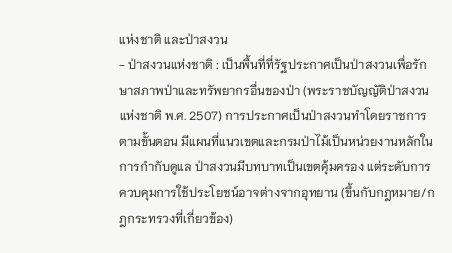แห่งชาติ และป่าสงวน
- ป่าสงวนแห่งชาติ : เป็นพื้นที่ที่รัฐประกาศเป็นป่าสงวนเพื่อรักษาสภาพป่าและทรัพยากรอื่นของป่า (พระราชบัญญัติป่าสงวนแห่งชาติ พ.ศ. 2507) การประกาศเป็นป่าสงวนทำโดยราชการตามขั้นตอน มีแผนที่แนวเขตและกรมป่าไม้เป็นหน่วยงานหลักในการกำกับดูแล ป่าสงวนมีบทบาทเป็นเขตคุ้มครอง แต่ระดับการควบคุมการใช้ประโยชน์อาจต่างจากอุทยาน (ขึ้นกับกฎหมาย/กฎกระทรวงที่เกี่ยวข้อง)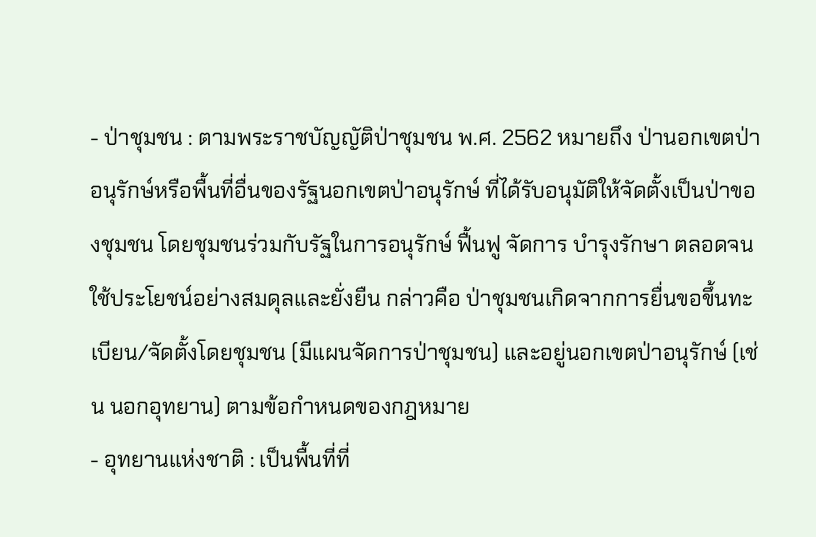- ป่าชุมชน : ตามพระราชบัญญัติป่าชุมชน พ.ศ. 2562 หมายถึง ป่านอกเขตป่าอนุรักษ์หรือพื้นที่อื่นของรัฐนอกเขตป่าอนุรักษ์ ที่ได้รับอนุมัติให้จัดตั้งเป็นป่าของชุมชน โดยชุมชนร่วมกับรัฐในการอนุรักษ์ ฟื้นฟู จัดการ บำรุงรักษา ตลอดจนใช้ประโยชน์อย่างสมดุลและยั่งยืน กล่าวคือ ป่าชุมชนเกิดจากการยื่นขอขึ้นทะเบียน/จัดตั้งโดยชุมชน (มีแผนจัดการป่าชุมชน) และอยู่นอกเขตป่าอนุรักษ์ (เช่น นอกอุทยาน) ตามข้อกำหนดของกฎหมาย
- อุทยานแห่งชาติ : เป็นพื้นที่ที่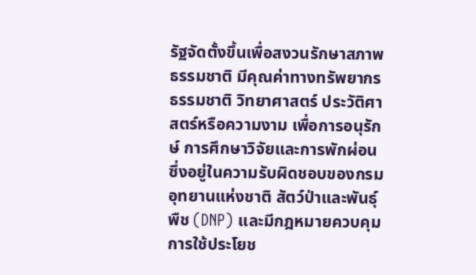รัฐจัดตั้งขึ้นเพื่อสงวนรักษาสภาพธรรมชาติ มีคุณค่าทางทรัพยากรธรรมชาติ วิทยาศาสตร์ ประวัติศาสตร์หรือความงาม เพื่อการอนุรักษ์ การศึกษาวิจัยและการพักผ่อน ซึ่งอยู่ในความรับผิดชอบของกรมอุทยานแห่งชาติ สัตว์ป่าและพันธุ์พืช (DNP) และมีกฎหมายควบคุมการใช้ประโยช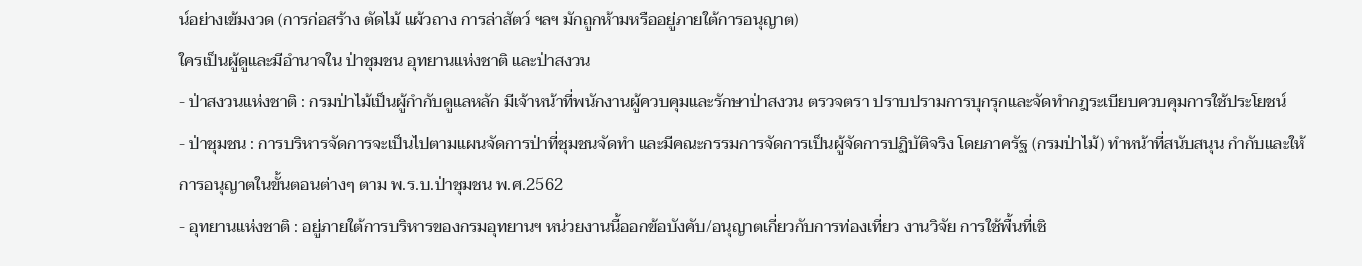น์อย่างเข้มงวด (การก่อสร้าง ตัดไม้ แผ้วถาง การล่าสัตว์ ฯลฯ มักถูกห้ามหรืออยู่ภายใต้การอนุญาต)
ใครเป็นผู้ดูและมีอำนาจใน ป่าชุมชน อุทยานแห่งชาติ และป่าสงวน
- ป่าสงวนแห่งชาติ : กรมป่าไม้เป็นผู้กำกับดูแลหลัก มีเจ้าหน้าที่พนักงานผู้ควบคุมและรักษาป่าสงวน ตรวจตรา ปราบปรามการบุกรุกและจัดทำกฎระเบียบควบคุมการใช้ประโยชน์
- ป่าชุมชน : การบริหารจัดการจะเป็นไปตามแผนจัดการป่าที่ชุมชนจัดทำ และมีคณะกรรมการจัดการเป็นผู้จัดการปฏิบัติจริง โดยภาครัฐ (กรมป่าไม้) ทำหน้าที่สนับสนุน กำกับและให้การอนุญาตในขั้นตอนต่างๆ ตาม พ.ร.บ.ป่าชุมชน พ.ศ.2562
- อุทยานแห่งชาติ : อยู่ภายใต้การบริหารของกรมอุทยานฯ หน่วยงานนี้ออกข้อบังคับ/อนุญาตเกี่ยวกับการท่องเที่ยว งานวิจัย การใช้พื้นที่เชิ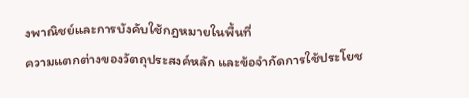งพาณิชย์และการบังคับใช้กฎหมายในพื้นที่
ความแตกต่างของวัตถุประสงค์หลัก และข้อจำกัดการใช้ประโยช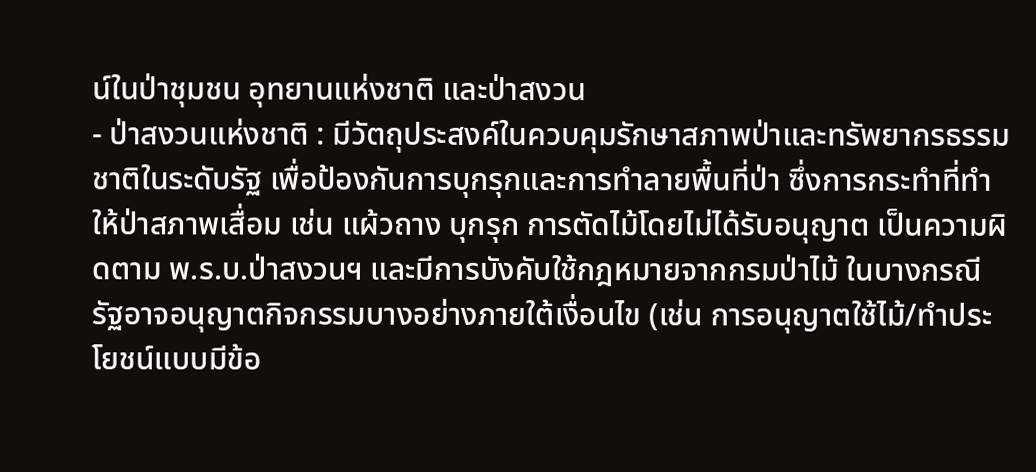น์ในป่าชุมชน อุทยานแห่งชาติ และป่าสงวน
- ป่าสงวนแห่งชาติ : มีวัตถุประสงค์ในควบคุมรักษาสภาพป่าและทรัพยากรธรรมชาติในระดับรัฐ เพื่อป้องกันการบุกรุกและการทำลายพื้นที่ป่า ซึ่งการกระทำที่ทำให้ป่าสภาพเสื่อม เช่น แผ้วถาง บุกรุก การตัดไม้โดยไม่ได้รับอนุญาต เป็นความผิดตาม พ.ร.บ.ป่าสงวนฯ และมีการบังคับใช้กฎหมายจากกรมป่าไม้ ในบางกรณี รัฐอาจอนุญาตกิจกรรมบางอย่างภายใต้เงื่อนไข (เช่น การอนุญาตใช้ไม้/ทำประโยชน์แบบมีข้อ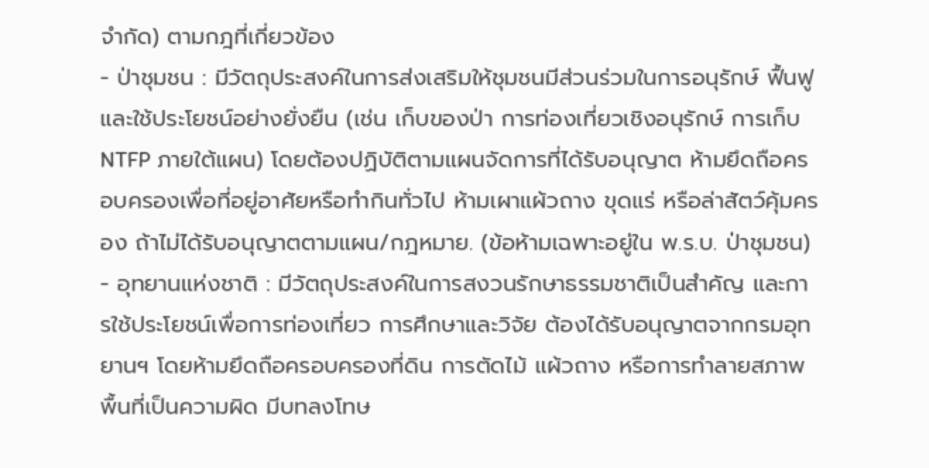จำกัด) ตามกฎที่เกี่ยวข้อง
- ป่าชุมชน : มีวัตถุประสงค์ในการส่งเสริมให้ชุมชนมีส่วนร่วมในการอนุรักษ์ ฟื้นฟู และใช้ประโยชน์อย่างยั่งยืน (เช่น เก็บของป่า การท่องเที่ยวเชิงอนุรักษ์ การเก็บ NTFP ภายใต้แผน) โดยต้องปฏิบัติตามแผนจัดการที่ได้รับอนุญาต ห้ามยึดถือครอบครองเพื่อที่อยู่อาศัยหรือทำกินทั่วไป ห้ามเผาแผ้วถาง ขุดแร่ หรือล่าสัตว์คุ้มครอง ถ้าไม่ได้รับอนุญาตตามแผน/กฎหมาย. (ข้อห้ามเฉพาะอยู่ใน พ.ร.บ. ป่าชุมชน)
- อุทยานแห่งชาติ : มีวัตถุประสงค์ในการสงวนรักษาธรรมชาติเป็นสำคัญ และการใช้ประโยชน์เพื่อการท่องเที่ยว การศึกษาและวิจัย ต้องได้รับอนุญาตจากกรมอุทยานฯ โดยห้ามยึดถือครอบครองที่ดิน การตัดไม้ แผ้วถาง หรือการทำลายสภาพพื้นที่เป็นความผิด มีบทลงโทษ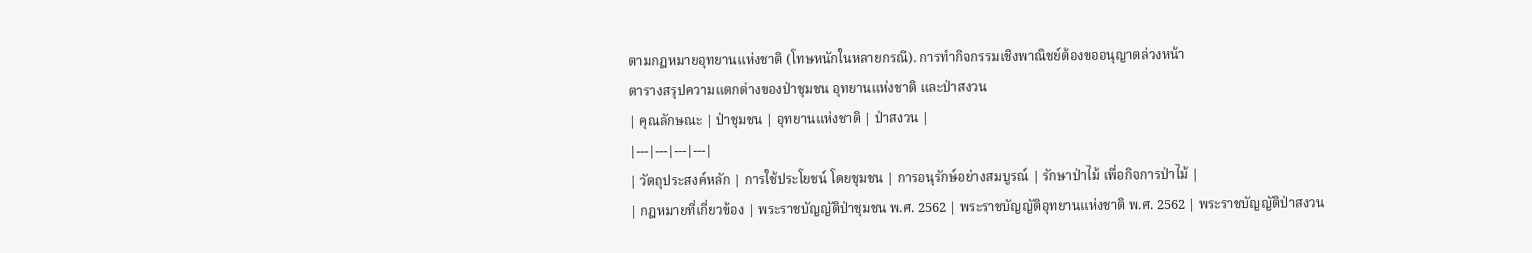ตามกฎหมายอุทยานแห่งชาติ (โทษหนักในหลายกรณี). การทำกิจกรรมเชิงพาณิชย์ต้องขออนุญาตล่วงหน้า
ตารางสรุปความแตกต่างของป่าชุมชน อุทยานแห่งชาติ และป่าสงวน
| คุณลักษณะ | ป่าชุมชน | อุทยานแห่งชาติ | ป่าสงวน |
|---|---|---|---|
| วัตถุประสงค์หลัก | การใช้ประโยชน์ โดยชุมชน | การอนุรักษ์อย่างสมบูรณ์ | รักษาป่าไม้ เพื่อกิจการป่าไม้ |
| กฎหมายที่เกี่ยวข้อง | พระราชบัญญัติป่าชุมชน พ.ศ. 2562 | พระราชบัญญัติอุทยานแห่งชาติ พ.ศ. 2562 | พระราชบัญญัติป่าสงวน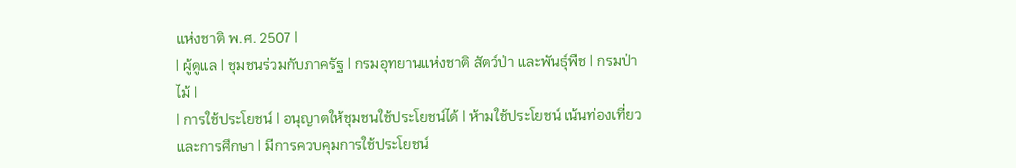แห่งชาติ พ.ศ. 2507 |
| ผู้ดูแล | ชุมชนร่วมกับภาครัฐ | กรมอุทยานแห่งชาติ สัตว์ป่า และพันธุ์พืช | กรมป่าไม้ |
| การใช้ประโยชน์ | อนุญาตให้ชุมชนใช้ประโยชน์ได้ | ห้ามใช้ประโยชน์ เน้นท่องเที่ยวและการศึกษา | มีการควบคุมการใช้ประโยชน์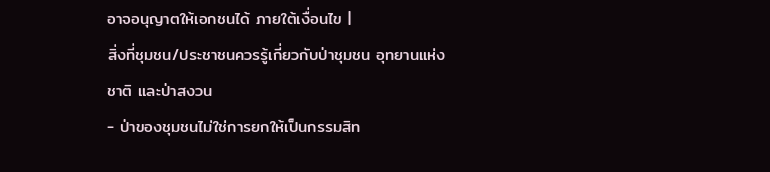อาจอนุญาตให้เอกชนได้ ภายใต้เงื่อนไข |
สิ่งที่ชุมชน/ประชาชนควรรู้เกี่ยวกับป่าชุมชน อุทยานแห่งชาติ และป่าสงวน
- ป่าของชุมชนไม่ใช่การยกให้เป็นกรรมสิท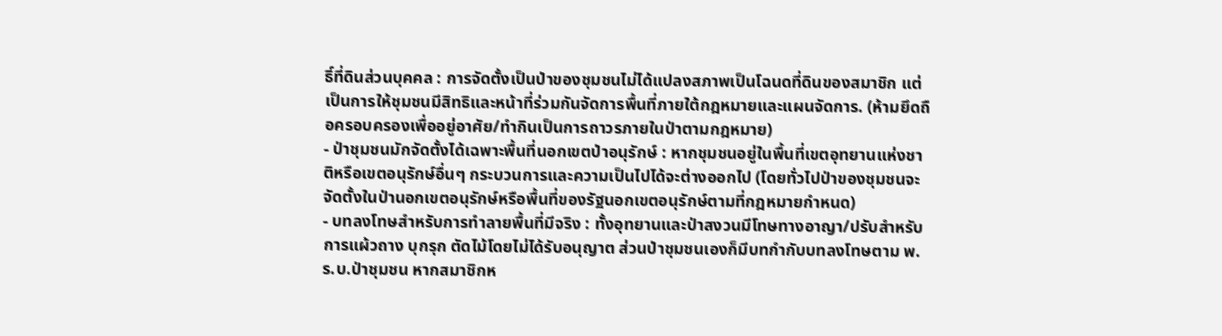ธิ์ที่ดินส่วนบุคคล : การจัดตั้งเป็นป่าของชุมชนไม่ได้แปลงสภาพเป็นโฉนดที่ดินของสมาชิก แต่เป็นการให้ชุมชนมีสิทธิและหน้าที่ร่วมกันจัดการพื้นที่ภายใต้กฎหมายและแผนจัดการ. (ห้ามยึดถือครอบครองเพื่ออยู่อาศัย/ทำกินเป็นการถาวรภายในป่าตามกฎหมาย)
- ป่าชุมชนมักจัดตั้งได้เฉพาะพื้นที่นอกเขตป่าอนุรักษ์ : หากชุมชนอยู่ในพื้นที่เขตอุทยานแห่งชาติหรือเขตอนุรักษ์อื่นๆ กระบวนการและความเป็นไปได้จะต่างออกไป (โดยทั่วไปป่าของชุมชนจะจัดตั้งในป่านอกเขตอนุรักษ์หรือพื้นที่ของรัฐนอกเขตอนุรักษ์ตามที่กฎหมายกำหนด)
- บทลงโทษสำหรับการทำลายพื้นที่มีจริง : ทั้งอุทยานและป่าสงวนมีโทษทางอาญา/ปรับสำหรับการแผ้วถาง บุกรุก ตัดไม้โดยไม่ได้รับอนุญาต ส่วนป่าชุมชนเองก็มีบทกำกับบทลงโทษตาม พ.ร.บ.ป่าชุมชน หากสมาชิกห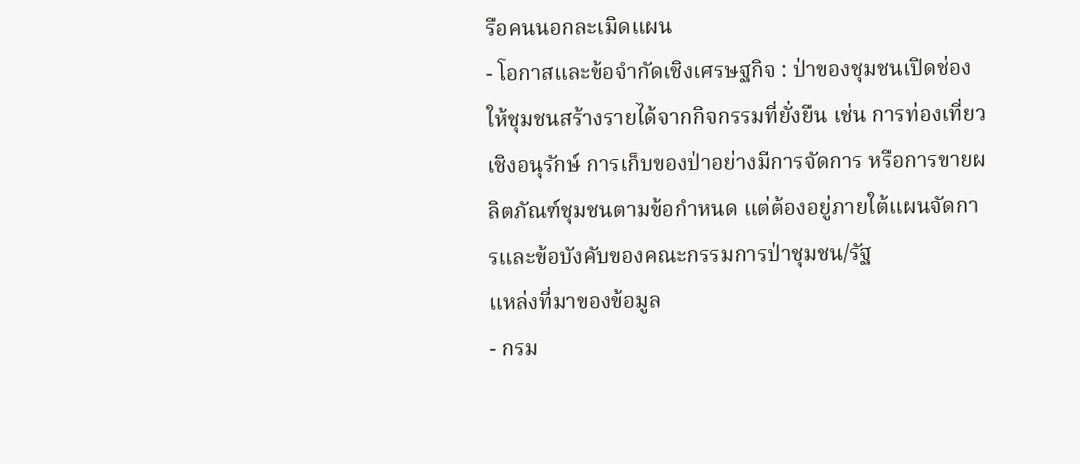รือคนนอกละเมิดแผน
- โอกาสและข้อจำกัดเชิงเศรษฐกิจ : ป่าของชุมชนเปิดช่องให้ชุมชนสร้างรายได้จากกิจกรรมที่ยั่งยืน เช่น การท่องเที่ยวเชิงอนุรักษ์ การเก็บของป่าอย่างมีการจัดการ หรือการขายผลิตภัณฑ์ชุมชนตามข้อกำหนด แต่ต้องอยู่ภายใต้แผนจัดการและข้อบังคับของคณะกรรมการป่าชุมชน/รัฐ
แหล่งที่มาของข้อมูล
- กรม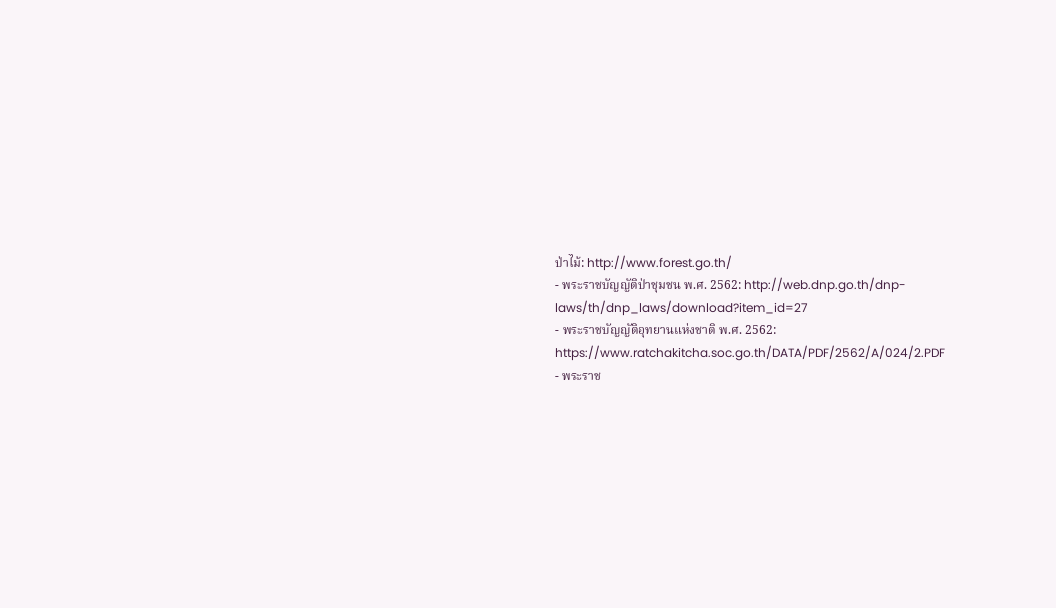ป่าไม้: http://www.forest.go.th/
- พระราชบัญญัติป่าชุมชน พ.ศ. 2562: http://web.dnp.go.th/dnp-laws/th/dnp_laws/download?item_id=27
- พระราชบัญญัติอุทยานแห่งชาติ พ.ศ. 2562: https://www.ratchakitcha.soc.go.th/DATA/PDF/2562/A/024/2.PDF
- พระราช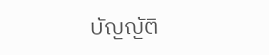บัญญัติ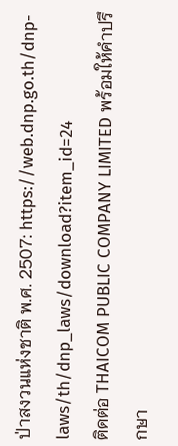ป่าสงวนแห่งชาติ พ.ศ. 2507: https://web.dnp.go.th/dnp-laws/th/dnp_laws/download?item_id=24
ติดต่อ THAICOM PUBLIC COMPANY LIMITED พร้อมให้คำปรึกษา